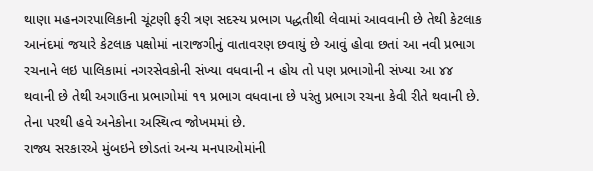થાણા મહનગરપાલિકાની ચૂંટણી ફરી ત્રણ સદસ્ય પ્રભાગ પદ્ધતીથી લેવામાં આવવાની છે તેથી કેટલાક આનંદમાં જયારે કેટલાક પક્ષોમાં નારાજગીનું વાતાવરણ છવાયું છે આવું હોવા છતાં આ નવી પ્રભાગ રચનાને લઇ પાલિકામાં નગરસેવકોની સંખ્યા વધવાની ન હોય તો પણ પ્રભાગોની સંખ્યા આ ૪૪ થવાની છે તેથી અગાઉના પ્રભાગોમાં ૧૧ પ્રભાગ વધવાના છે પરંતુ પ્રભાગ રચના કેવી રીતે થવાની છે. તેના પરથી હવે અનેકોના અસ્થિત્વ જોખમમાં છે.
રાજ્ય સરકારએ મુંબઇને છોડતાં અન્ય મનપાઓમાંની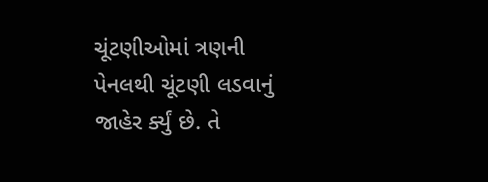ચૂંટણીઓમાં ત્રણની પેનલથી ચૂંટણી લડવાનું જાહેર ર્ક્યું છે. તે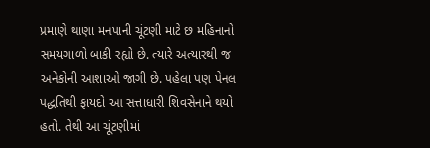પ્રમાણે થાણા મનપાની ચૂંટણી માટે છ મહિનાનો સમયગાળો બાકી રહ્યો છે. ત્યારે અત્યારથી જ અનેકોની આશાઓ જાગી છે. પહેલા પણ પેનલ પદ્ધતિથી ફાયદો આ સત્તાધારી શિવસેનાને થયો હતો. તેથી આ ચૂંટણીમાં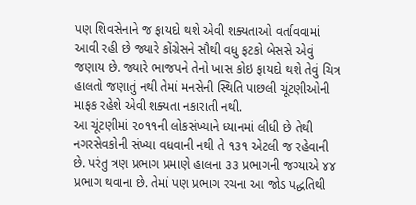પણ શિવસેનાને જ ફાયદો થશે એવી શક્યતાઓ વર્તાવવામાં આવી રહી છે જ્યારે કોંગ્રેસને સૌથી વધુ ફટકો બેસસે એવું જણાય છે. જ્યારે ભાજપને તેનો ખાસ કોઇ ફાયદો થશે તેવું ચિત્ર હાલતો જણાતું નથી તેમાં મનસેની સ્થિતિ પાછલી ચૂંટણીઓની માફક રહેશે એવી શક્યતા નકારાતી નથી.
આ ચૂંટણીમાં ૨૦૧૧ની લોકસંખ્યાને ધ્યાનમાં લીધી છે તેથી નગરસેવકોની સંખ્યા વધવાની નથી તે ૧૩૧ એટલી જ રહેવાની છે. પરંતુ ત્રણ પ્રભાગ પ્રમાણે હાલના ૩૩ પ્રભાગની જગ્યાએ ૪૪ પ્રભાગ થવાના છે. તેમાં પણ પ્રભાગ રચના આ જોડ પદ્ધતિથી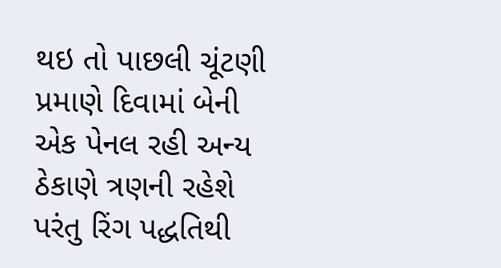થઇ તો પાછલી ચૂંટણી પ્રમાણે દિવામાં બેની એક પેનલ રહી અન્ય ઠેકાણે ત્રણની રહેશે પરંતુ રિંગ પદ્ધતિથી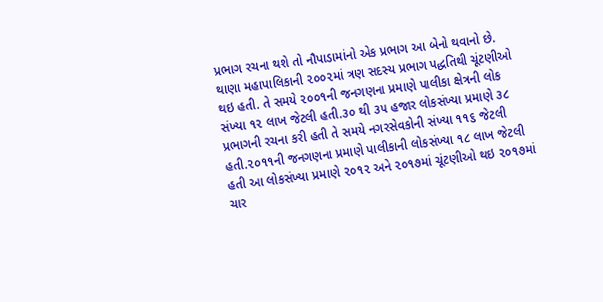પ્રભાગ રચના થશે તો નૌપાડામાંનો એક પ્રભાગ આ બેનો થવાનો છે. થાણા મહાપાલિકાની ૨૦૦૨માં ત્રણ સદસ્ય પ્રભાગ પદ્ધતિથી ચૂંટણીઓ થઇ હતી. તે સમયે ૨૦૦૧ની જનગણના પ્રમાણે પાલીકા ક્ષેત્રની લોક સંખ્યા ૧૨ લાખ જેટલી હતી.૩૦ થી ૩૫ હજાર લોકસંખ્યા પ્રમાણે ૩૮ પ્રભાગની રચના કરી હતી તે સમયે નગરસેવકોની સંખ્યા ૧૧૬ જેટલી હતી.૨૦૧૧ની જનગણના પ્રમાણે પાલીકાની લોકસંખ્યા ૧૮ લાખ જેટલી હતી આ લોકસંખ્યા પ્રમાણે ૨૦૧૨ અને ૨૦૧૭માં ચૂંટણીઓ થઇ ૨૦૧૭માં ચાર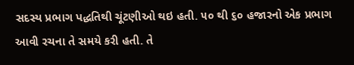સદસ્ય પ્રભાગ પદ્ધતિથી ચૂંટણીઓ થઇ હતી. ૫૦ થી ૬૦ હજારનો એક પ્રભાગ આવી રચના તે સમયે કરી હતી. તે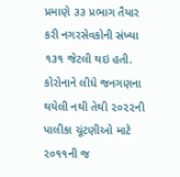પ્રમાણે ૩૩ પ્રભાગ તૈયાર કરી નગરસેવકોની સંખ્યા ૧૩૧ જેટલી થઇ હતી. કોરોનાને લીધે જનગણના થયેલી નથી તેથી ૨૦૨૨ની પાલીકા ચૂંટણીઓ માટે ૨૦૧૧ની જ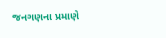જનગણના પ્રમાણે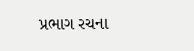પ્રભાગ રચના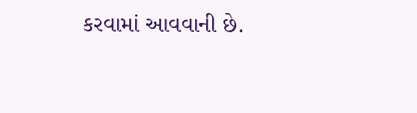કરવામાં આવવાની છે.